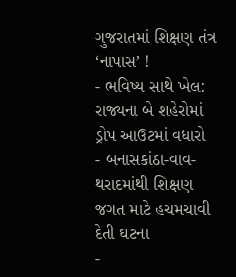ગુજરાતમાં શિક્ષણ તંત્ર ‘નાપાસ’ !
- ભવિષ્ય સાથે ખેલ: રાજ્યના બે શહેરોમાં ડ્રોપ આઉટમાં વધારો
- બનાસકાંઠા-વાવ-થરાદમાંથી શિક્ષણ જગત માટે હચમચાવી દેતી ઘટના
-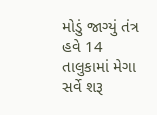મોડું જાગ્યું તંત્ર હવે 14 તાલુકામાં મેગા સર્વે શરૂ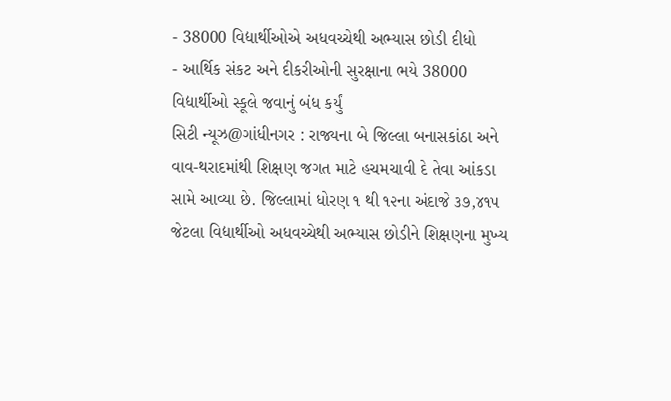- 38000 વિદ્યાર્થીઓએ અધવચ્ચેથી અભ્યાસ છોડી દીધો
- આર્થિક સંકટ અને દીકરીઓની સુરક્ષાના ભયે 38000 વિદ્યાર્થીઓ સ્કૂલે જવાનું બંધ કર્યું
સિટી ન્યૂઝ@ગાંધીનગર : રાજ્યના બે જિલ્લા બનાસકાંઠા અને વાવ-થરાદમાંથી શિક્ષણ જગત માટે હચમચાવી દે તેવા આંકડા સામે આવ્યા છે. જિલ્લામાં ધોરણ ૧ થી ૧૨ના અંદાજે ૩૭,૪૧૫ જેટલા વિદ્યાર્થીઓ અધવચ્ચેથી અભ્યાસ છોડીને શિક્ષણના મુખ્ય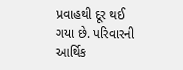પ્રવાહથી દૂર થઈ ગયા છે. પરિવારની આર્થિક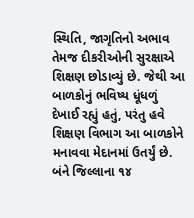સ્થિતિ, જાગૃતિનો અભાવ તેમજ દીકરીઓની સુરક્ષાએ શિક્ષણ છોડાવ્યું છે. જેથી આ બાળકોનું ભવિષ્ય ધૂંધળું દેખાઈ રહ્યું હતું, પરંતુ હવે શિક્ષણ વિભાગ આ બાળકોને મનાવવા મેદાનમાં ઉતર્યું છે. બંને જિલ્લાના ૧૪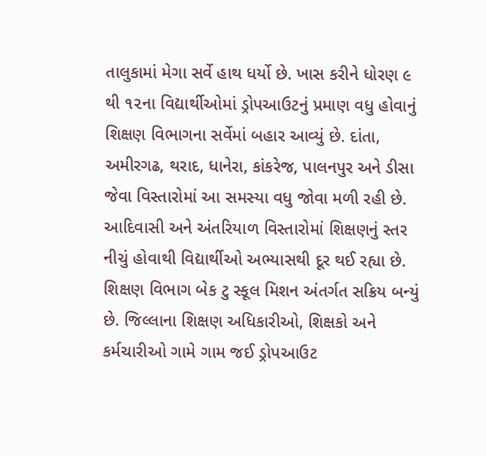તાલુકામાં મેગા સર્વે હાથ ધર્યો છે. ખાસ કરીને ધોરણ ૯ થી ૧૨ના વિદ્યાર્થીઓમાં ડ્રોપઆઉટનું પ્રમાણ વધુ હોવાનું શિક્ષણ વિભાગના સર્વેમાં બહાર આવ્યું છે. દાંતા, અમીરગઢ, થરાદ, ધાનેરા, કાંકરેજ, પાલનપુર અને ડીસા જેવા વિસ્તારોમાં આ સમસ્યા વધુ જોવા મળી રહી છે.
આદિવાસી અને અંતરિયાળ વિસ્તારોમાં શિક્ષણનું સ્તર નીચું હોવાથી વિદ્યાર્થીઓ અભ્યાસથી દૂર થઈ રહ્યા છે. શિક્ષણ વિભાગ બેક ટુ સ્કૂલ મિશન અંતર્ગત સક્રિય બન્યું છે. જિલ્લાના શિક્ષણ અધિકારીઓ, શિક્ષકો અને કર્મચારીઓ ગામે ગામ જઈ ડ્રોપઆઉટ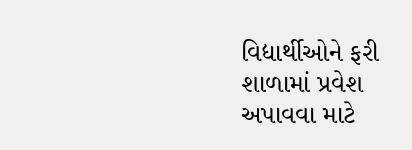વિદ્યાર્થીઓને ફરી શાળામાં પ્રવેશ અપાવવા માટે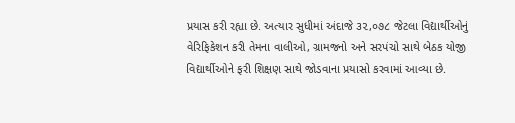પ્રયાસ કરી રહ્યા છે. અત્યાર સુધીમાં અંદાજે ૩૨,૦૭૮ જેટલા વિદ્યાર્થીઓનું વેરિફિકેશન કરી તેમના વાલીઓ, ગ્રામજનો અને સરપંચો સાથે બેઠક યોજી વિદ્યાર્થીઓને ફરી શિક્ષણ સાથે જોડવાના પ્રયાસો કરવામાં આવ્યા છે.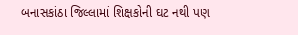બનાસકાંઠા જિલ્લામાં શિક્ષકોની ઘટ નથી પણ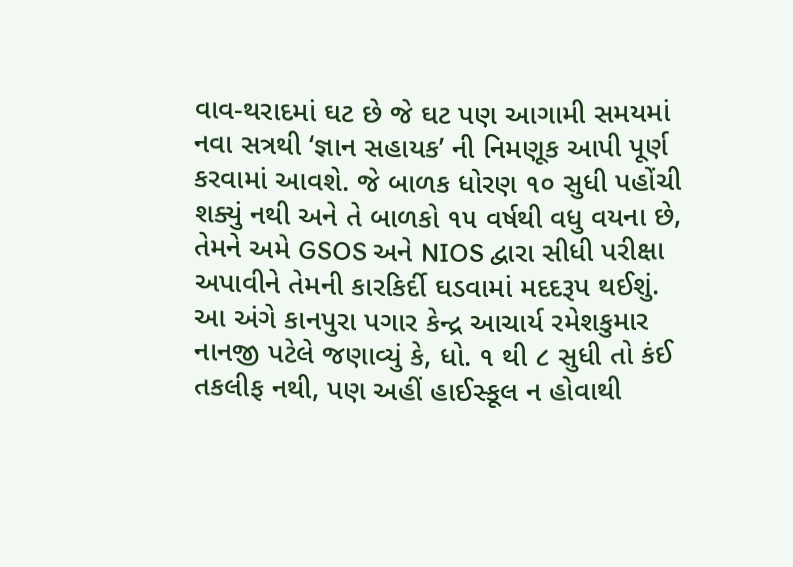વાવ-થરાદમાં ઘટ છે જે ઘટ પણ આગામી સમયમાં નવા સત્રથી ‘જ્ઞાન સહાયક’ ની નિમણૂક આપી પૂર્ણ કરવામાં આવશે. જે બાળક ધોરણ ૧૦ સુધી પહોંચી શક્યું નથી અને તે બાળકો ૧૫ વર્ષથી વધુ વયના છે, તેમને અમે GSOS અને NIOS દ્વારા સીધી પરીક્ષા અપાવીને તેમની કારકિર્દી ઘડવામાં મદદરૂપ થઈશું.
આ અંગે કાનપુરા પગાર કેન્દ્ર આચાર્ય રમેશકુમાર નાનજી પટેલે જણાવ્યું કે, ધો. ૧ થી ૮ સુધી તો કંઈ તકલીફ નથી, પણ અહીં હાઈસ્કૂલ ન હોવાથી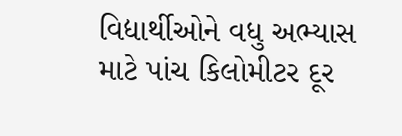વિદ્યાર્થીઓને વધુ અભ્યાસ માટે પાંચ કિલોમીટર દૂર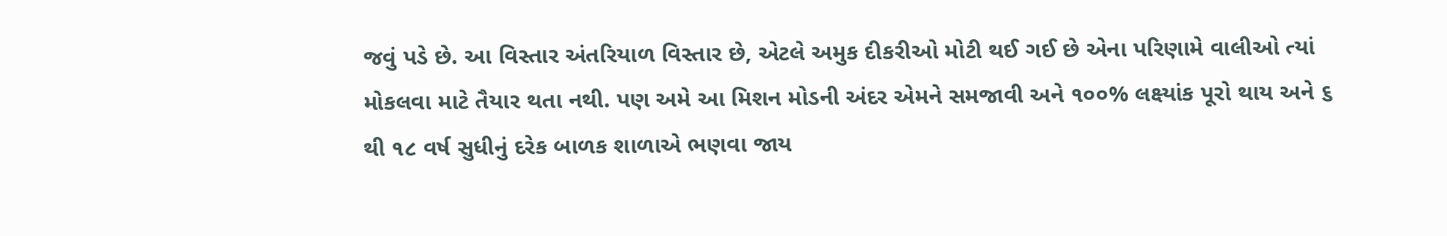જવું પડે છે. આ વિસ્તાર અંતરિયાળ વિસ્તાર છે, એટલે અમુક દીકરીઓ મોટી થઈ ગઈ છે એના પરિણામે વાલીઓ ત્યાં મોકલવા માટે તૈયાર થતા નથી. પણ અમે આ મિશન મોડની અંદર એમને સમજાવી અને ૧૦૦% લક્ષ્યાંક પૂરો થાય અને ૬ થી ૧૮ વર્ષ સુધીનું દરેક બાળક શાળાએ ભણવા જાય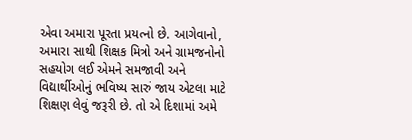એવા અમારા પૂરતા પ્રયત્નો છે. આગેવાનો, અમારા સાથી શિક્ષક મિત્રો અને ગ્રામજનોનો સહયોગ લઈ એમને સમજાવી અને વિદ્યાર્થીઓનું ભવિષ્ય સારું જાય એટલા માટે શિક્ષણ લેવું જરૂરી છે. તો એ દિશામાં અમે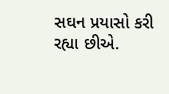સઘન પ્રયાસો કરી રહ્યા છીએ.